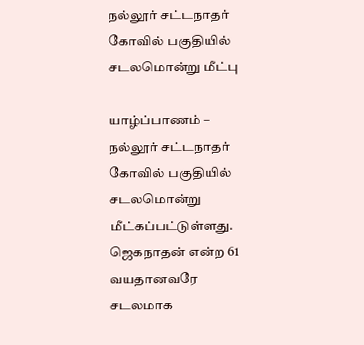நல்லூர் சட்டநாதர் கோவில் பகுதியில் சடலமொன்று மீட்பு

யாழ்ப்பாணம் – நல்லூர் சட்டநாதர் கோவில் பகுதியில் சடலமொன்று மீட்கப்பட்டுள்ளது. ஜெகநாதன் என்ற 61 வயதானவரே சடலமாக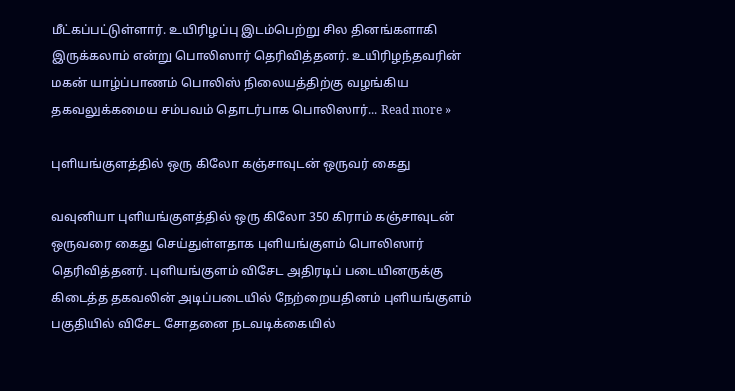மீட்கப்பட்டுள்ளார். உயிரிழப்பு இடம்பெற்று சில தினங்களாகி இருக்கலாம் என்று பொலிஸார் தெரிவித்தனர். உயிரிழந்தவரின் மகன் யாழ்ப்பாணம் பொலிஸ் நிலையத்திற்கு வழங்கிய தகவலுக்கமைய சம்பவம் தொடர்பாக பொலிஸார்... Read more »

புளியங்குளத்தில் ஒரு கிலோ கஞ்சாவுடன் ஒருவர் கைது

வவுனியா புளியங்குளத்தில் ஒரு கிலோ 350 கிராம் கஞ்சாவுடன் ஒருவரை கைது செய்துள்ளதாக புளியங்குளம் பொலிஸார் தெரிவித்தனர். புளியங்குளம் விசேட அதிரடிப் படையினருக்கு கிடைத்த தகவலின் அடிப்படையில் நேற்றையதினம் புளியங்குளம் பகுதியில் விசேட சோதனை நடவடிக்கையில்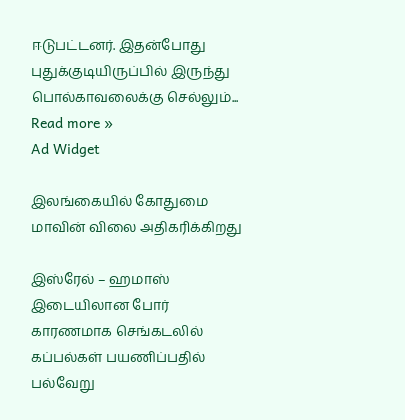ஈடுபட்டனர். இதன்போது புதுக்குடியிருப்பில் இருந்து பொல்காவலைக்கு செல்லும்... Read more »
Ad Widget

இலங்கையில் கோதுமை மாவின் விலை அதிகரிக்கிறது

இஸ்ரேல் – ஹமாஸ் இடையிலான போர் காரணமாக செங்கடலில் கப்பல்கள் பயணிப்பதில் பல்வேறு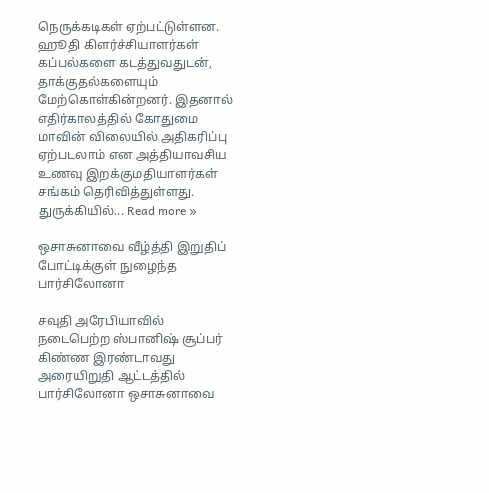நெருக்கடிகள் ஏற்பட்டுள்ளன. ஹூதி கிளர்ச்சியாளர்கள் கப்பல்களை கடத்துவதுடன், தாக்குதல்களையும் மேற்கொள்கின்றனர். இதனால் எதிர்காலத்தில் கோதுமை மாவின் விலையில் அதிகரிப்பு ஏற்படலாம் என அத்தியாவசிய உணவு இறக்குமதியாளர்கள் சங்கம் தெரிவித்துள்ளது. துருக்கியில்... Read more »

ஒசாசுனாவை வீழ்த்தி இறுதிப் போட்டிக்குள் நுழைந்த பார்சிலோனா

சவுதி அரேபியாவில் நடைபெற்ற ஸ்பானிஷ் சூப்பர் கிண்ண இரண்டாவது அரையிறுதி ஆட்டத்தில் பார்சிலோனா ஒசாசுனாவை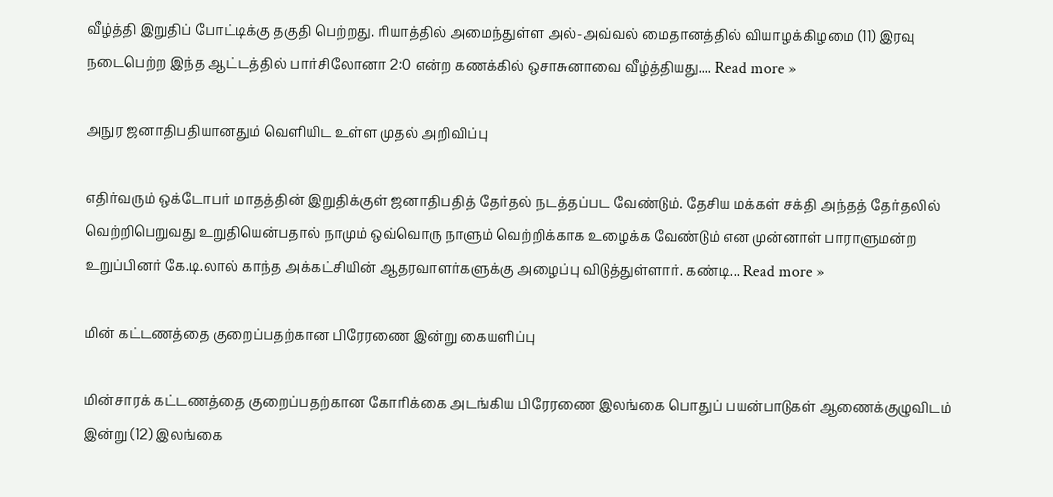வீழ்த்தி இறுதிப் போட்டிக்கு தகுதி பெற்றது. ரியாத்தில் அமைந்துள்ள அல்-அவ்வல் மைதானத்தில் வியாழக்கிழமை (11) இரவு நடைபெற்ற இந்த ஆட்டத்தில் பார்சிலோனா 2:0 என்ற கணக்கில் ஒசாசுனாவை வீழ்த்தியது.... Read more »

அநுர ஜனாதிபதியானதும் வெளியிட உள்ள முதல் அறிவிப்பு

எதிர்வரும் ஒக்டோபர் மாதத்தின் இறுதிக்குள் ஜனாதிபதித் தேர்தல் நடத்தப்பட வேண்டும். தேசிய மக்கள் சக்தி அந்தத் தேர்தலில் வெற்றிபெறுவது உறுதியென்பதால் நாமும் ஒவ்வொரு நாளும் வெற்றிக்காக உழைக்க வேண்டும் என முன்னாள் பாராளுமன்ற உறுப்பினர் கே.டி.லால் காந்த அக்கட்சியின் ஆதரவாளர்களுக்கு அழைப்பு விடுத்துள்ளார். கண்டி... Read more »

மின் கட்டணத்தை குறைப்பதற்கான பிரேரணை இன்று கையளிப்பு

மின்சாரக் கட்டணத்தை குறைப்பதற்கான கோரிக்கை அடங்கிய பிரேரணை இலங்கை பொதுப் பயன்பாடுகள் ஆணைக்குழுவிடம் இன்று (12) இலங்கை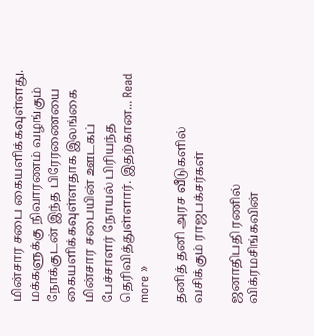மின்சார சபை கையளிக்கவுள்ளது. மக்களுக்கு நிவாரணம் வழங்கும் நோக்குடன் இந்த பிரேரணையை கையளிக்கவுள்ளதாக இலங்கை மின்சார சபையின் ஊடகப் பேச்சாளர் நோயல் பிரியந்த தெரிவித்துள்ளார். இதற்கான... Read more »

தனித் தனி அரச வீடுகளில் வசிக்கும் ராஜபக்சர்கள்

ஜனாதிபதி ரணில் விக்ரமசிங்கவின்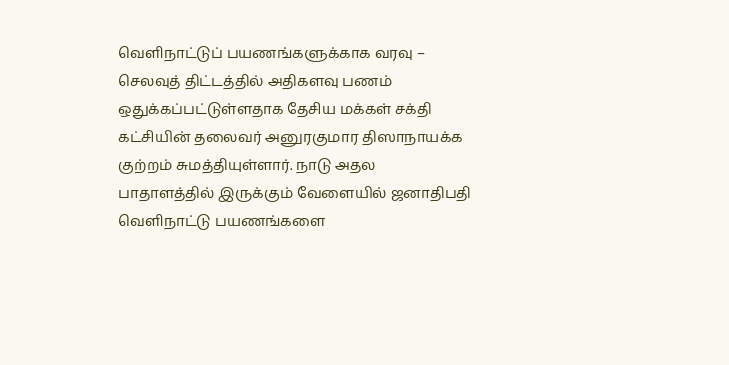வெளிநாட்டுப் பயணங்களுக்காக வரவு – செலவுத் திட்டத்தில் அதிகளவு பணம் ஒதுக்கப்பட்டுள்ளதாக தேசிய மக்கள் சக்தி கட்சியின் தலைவர் அனுரகுமார திஸாநாயக்க குற்றம் சுமத்தியுள்ளார். நாடு அதல பாதாளத்தில் இருக்கும் வேளையில் ஜனாதிபதி வெளிநாட்டு பயணங்களை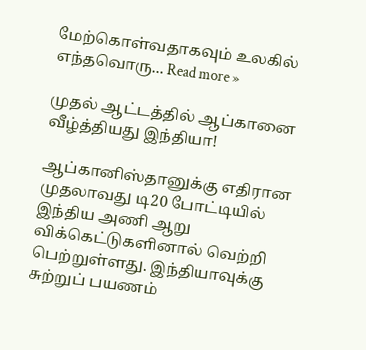மேற்கொள்வதாகவும் உலகில் எந்தவொரு... Read more »

முதல் ஆட்டத்தில் ஆப்கானை வீழ்த்தியது இந்தியா!

ஆப்கானிஸ்தானுக்கு எதிரான முதலாவது டி20 போட்டியில் இந்திய அணி ஆறு விக்கெட்டுகளினால் வெற்றி பெற்றுள்ளது. இந்தியாவுக்கு சுற்றுப் பயணம்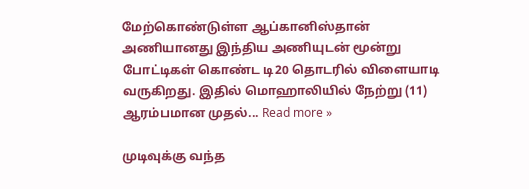மேற்கொண்டுள்ள ஆப்கானிஸ்தான் அணியானது இந்திய அணியுடன் மூன்று போட்டிகள் கொண்ட டி20 தொடரில் விளையாடி வருகிறது. இதில் மொஹாலியில் நேற்று (11) ஆரம்பமான முதல்... Read more »

முடிவுக்கு வந்த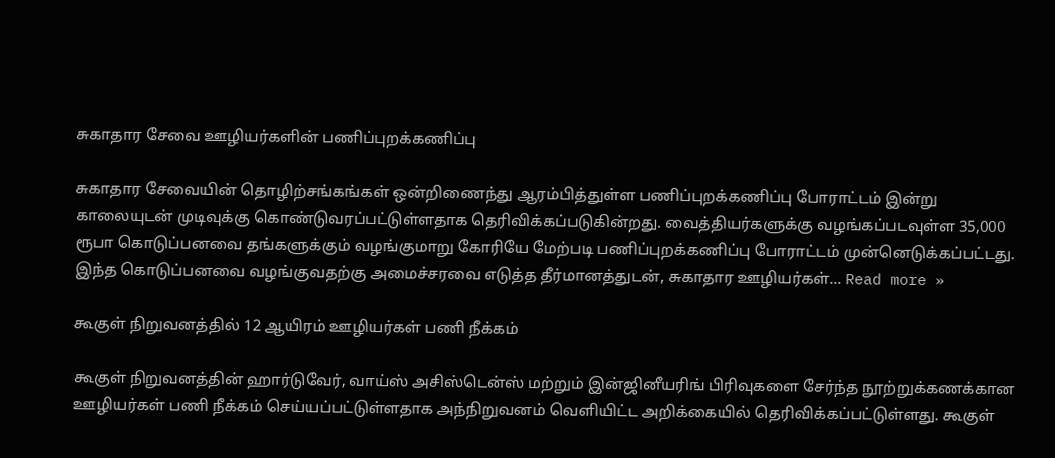சுகாதார சேவை ஊழியர்களின் பணிப்புறக்கணிப்பு

சுகாதார சேவையின் தொழிற்சங்கங்கள் ஒன்றிணைந்து ஆரம்பித்துள்ள பணிப்புறக்கணிப்பு போராட்டம் இன்று காலையுடன் முடிவுக்கு கொண்டுவரப்பட்டுள்ளதாக தெரிவிக்கப்படுகின்றது. வைத்தியர்களுக்கு வழங்கப்படவுள்ள 35,000 ரூபா கொடுப்பனவை தங்களுக்கும் வழங்குமாறு கோரியே மேற்படி பணிப்புறக்கணிப்பு போராட்டம் முன்னெடுக்கப்பட்டது. இந்த கொடுப்பனவை வழங்குவதற்கு அமைச்சரவை எடுத்த தீர்மானத்துடன், சுகாதார ஊழியர்கள்... Read more »

கூகுள் நிறுவனத்தில் 12 ஆயிரம் ஊழியர்கள் பணி நீக்கம்

கூகுள் நிறுவனத்தின் ஹார்டுவேர், வாய்ஸ் அசிஸ்டென்ஸ் மற்றும் இன்ஜினீயரிங் பிரிவுகளை சேர்ந்த நூற்றுக்கணக்கான ஊழியர்கள் பணி நீக்கம் செய்யப்பட்டுள்ளதாக அந்நிறுவனம் வெளியிட்ட அறிக்கையில் தெரிவிக்கப்பட்டுள்ளது. கூகுள்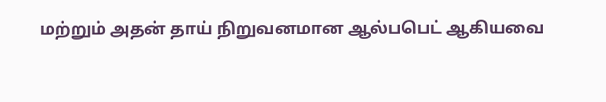மற்றும் அதன் தாய் நிறுவனமான ஆல்பபெட் ஆகியவை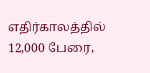எதிர்காலத்தில் 12,000 பேரை,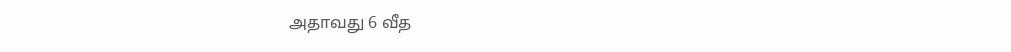அதாவது 6 வீத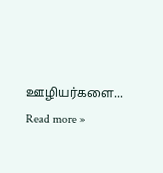ஊழியர்களை... Read more »